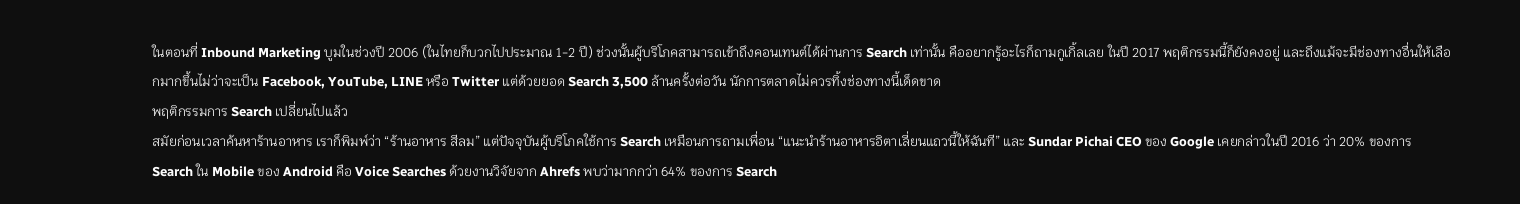ในตอนที่ Inbound Marketing บูมในช่วงปี 2006 (ในไทยก็บวกไปประมาณ 1-2 ปี) ช่วงนั้นผู้บริโภคสามารถเข้าถึงคอนเทนต์ได้ผ่านการ Search เท่านั้น คืออยากรู้อะไรก็ถามกูเกิ้ลเลย ในปี 2017 พฤติกรรมนี้ก็ยังคงอยู่ และถึงแม้จะมีช่องทางอื่นให้เลือกมากขึ้นไม่ว่าจะเป็น Facebook, YouTube, LINE หรือ Twitter แต่ด้วยยอด Search 3,500 ล้านครั้งต่อวัน นักการตลาดไม่ควรทิ้งช่องทางนี้เด็ดขาด
พฤติกรรมการ Search เปลี่ยนไปแล้ว
สมัยก่อนเวลาค้นหาร้านอาหาร เราก็พิมพ์ว่า “ร้านอาหาร สีลม” แต่ปัจจุบันผู้บริโภคใช้การ Search เหมือนการถามเพื่อน “แนะนำร้านอาหารอิตาเลี่ยนแถวนี้ให้ฉันที” และ Sundar Pichai CEO ของ Google เคยกล่าวในปี 2016 ว่า 20% ของการ Search ใน Mobile ของ Android คือ Voice Searches ด้วยงานวิจัยจาก Ahrefs พบว่ามากกว่า 64% ของการ Search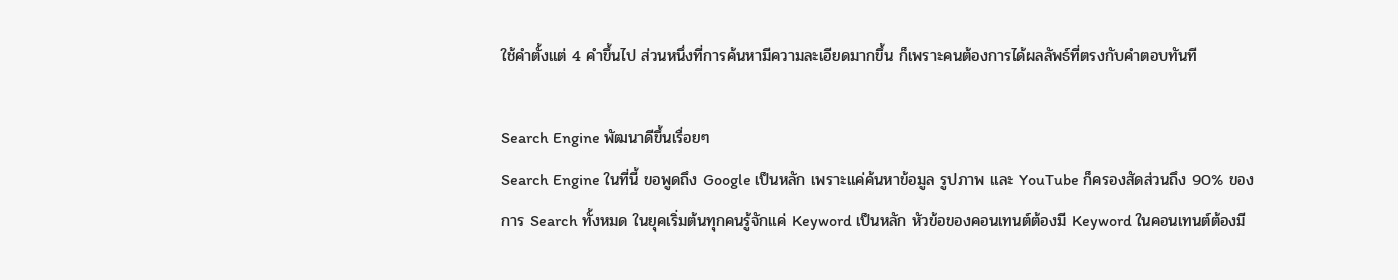ใช้คำตั้งแต่ 4 คำขึ้นไป ส่วนหนึ่งที่การค้นหามีความละเอียดมากขึ้น ก็เพราะคนต้องการได้ผลลัพธ์ที่ตรงกับคำตอบทันที

Search Engine พัฒนาดีขึ้นเรื่อยๆ
Search Engine ในที่นี้ ขอพูดถึง Google เป็นหลัก เพราะแค่ค้นหาข้อมูล รูปภาพ และ YouTube ก็ครองสัดส่วนถึง 90% ของการ Search ทั้งหมด ในยุคเริ่มต้นทุกคนรู้จักแค่ Keyword เป็นหลัก หัวข้อของคอนเทนต์ต้องมี Keyword ในคอนเทนต์ต้องมี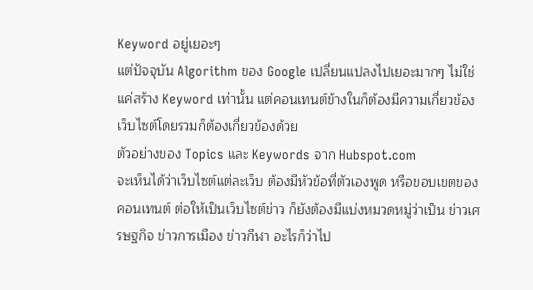Keyword อยู่เยอะๆ
แต่ปัจจุบัน Algorithm ของ Google เปลี่ยนแปลงไปเยอะมากๆ ไม่ใช่แค่สร้าง Keyword เท่านั้น แต่คอนเทนต์ข้างในก็ต้องมีความเกี่ยวข้อง เว็บไซต์โดยรวมก็ต้องเกี่ยวข้องด้วย
ตัวอย่างของ Topics และ Keywords จาก Hubspot.com
จะเห็นได้ว่าเว็บไซต์แต่ละเว็บ ต้องมีหัวข้อที่ตัวเองพูด หรือขอบเขตของคอนเทนต์ ต่อให้เป็นเว็บไซต์ข่าว ก็ยังต้องมีแบ่งหมวดหมู่ว่าเป็น ข่าวเศรษฐกิจ ข่าวการเมือง ข่าวกีฬา อะไรก็ว่าไป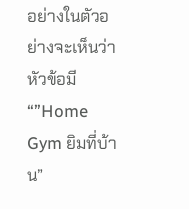อย่างในตัวอย่างจะเห็นว่าหัวข้อมี “”Home Gym ยิมที่บ้าน”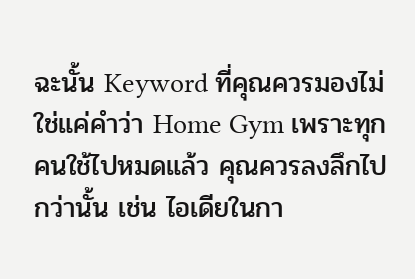ฉะนั้น Keyword ที่คุณควรมองไม่ใช่แค่คำว่า Home Gym เพราะทุกคนใช้ไปหมดแล้ว คุณควรลงลึกไปกว่านั้น เช่น ไอเดียในกา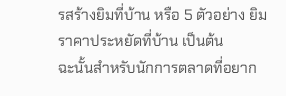รสร้างยิมที่บ้าน หรือ 5 ตัวอย่าง ยิมราคาประหยัดที่บ้าน เป็นต้น
ฉะนั้นสำหรับนักการตลาดที่อยาก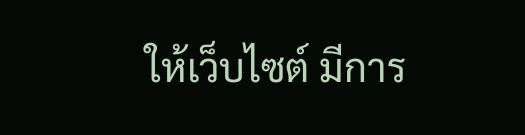ให้เว็บไซต์ มีการ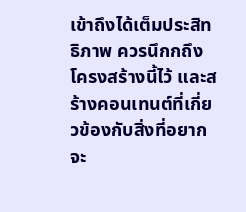เข้าถึงได้เต็มประสิทธิภาพ ควรนึกกถึงโครงสร้างนี้ไว้ และสร้างคอนเทนต์ที่เกี่ยวข้องกับสิ่งที่อยากจะ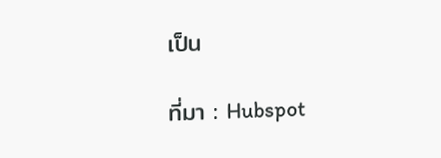เป็น

ที่มา : Hubspot